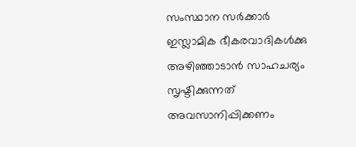സംസ്ഥാന സർക്കാർ ഇസ്ലാമിക ഭീകരവാദികൾക്കു അഴിഞ്ഞാടാൻ സാഹചര്യം സൃഷ്ടിക്കുന്നത് അവസാനിപ്പിക്കണം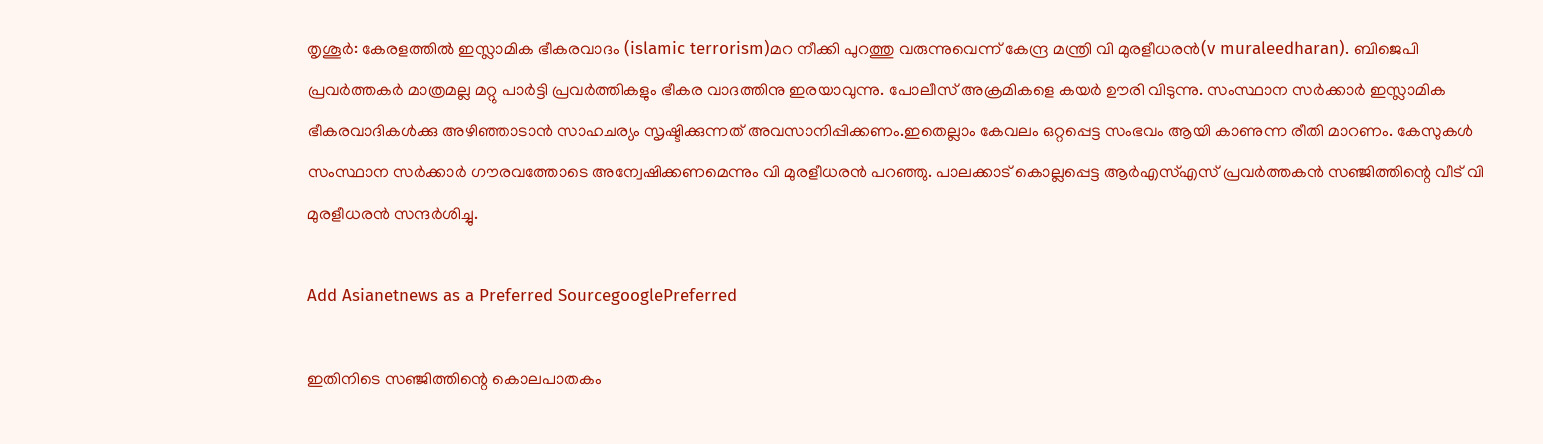തൃശൂർ: കേരളത്തിൽ ഇസ്ലാമിക ഭീകരവാദം (islamic terrorism)മറ നീക്കി പുറത്തു വരുന്നുവെന്ന് കേന്ദ്ര മന്ത്രി വി മുരളീധരൻ(v muraleedharan). ബിജെപി പ്രവർത്തകർ മാത്രമല്ല മറ്റു പാർട്ടി പ്രവർത്തികളും ഭീകര വാദത്തിനു ഇരയാവുന്നു. പോലീസ് അക്രമികളെ കയർ ഊരി വിടുന്നു. സംസ്ഥാന സർക്കാർ ഇസ്ലാമിക ഭീകരവാദികൾക്കു അഴിഞ്ഞാടാൻ സാഹചര്യം സൃഷ്ടിക്കുന്നത് അവസാനിപ്പിക്കണം.ഇതെല്ലാം കേവലം ഒറ്റപ്പെട്ട സംഭവം ആയി കാണുന്ന രീതി മാറണം. കേസുകൾ സംസ്ഥാന സർക്കാർ ഗൗരവത്തോടെ അന്വേഷിക്കണമെന്നും വി മുരളീധരൻ പറഞ്ഞു. പാലക്കാട് കൊല്ലപ്പെട്ട ആര്‍എസ്എസ് പ്രവര്‍ത്തകന്‍ സഞ്ജിത്തിന്റെ വീട് വി മുരളീധരൻ സന്ദർശിച്ചു.

Add Asianetnews as a Preferred SourcegooglePreferred

ഇതിനിടെ സഞ്ജിത്തിന്റെ കൊലപാതകം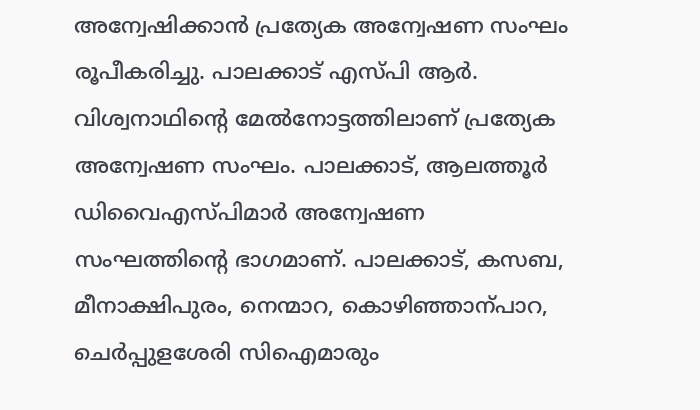അന്വേഷിക്കാൻ പ്രത്യേക അന്വേഷണ സംഘം രൂപീകരിച്ചു. പാലക്കാട് എസ്പി ആര്‍. വിശ്വനാഥിന്‍റെ മേല്‍നോട്ടത്തിലാണ് പ്രത്യേക അന്വേഷണ സംഘം. പാലക്കാട്, ആലത്തൂര്‍ ഡിവൈഎസ്പിമാര്‍ അന്വേഷണ സംഘത്തിന്‍റെ ഭാഗമാണ്. പാലക്കാട്, കസബ, മീനാക്ഷിപുരം, നെന്മാറ, കൊഴിഞ്ഞാന്പാറ, ചെര്‍പ്പുളശേരി സിഐമാരും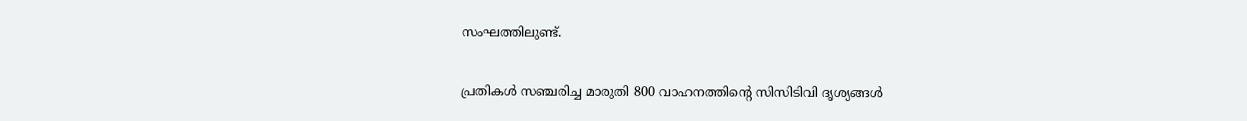സംഘത്തിലുണ്ട്.

പ്രതികള്‍ സഞ്ചരിച്ച മാരുതി 800 വാഹനത്തിന്‍റെ സിസിടിവി ദൃശ്യങ്ങള്‍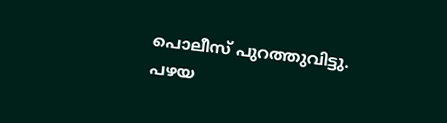പൊലീസ് പുറത്തുവിട്ടു. പഴയ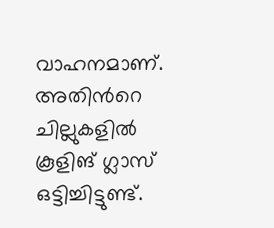വാഹനമാണ്. അതിന്‍റെ ചില്ലുകളില്‍ കൂളിങ് ഗ്ലാസ് ഒട്ടിച്ചിട്ടുണ്ട്.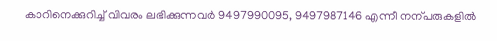കാറിനെക്കുറിച്ച് വിവരം ലഭിക്കുന്നവര്‍ 9497990095, 9497987146 എന്നീ നന്പരുകളില്‍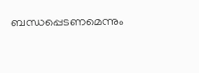ബന്ധപ്പെടണമെന്നും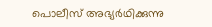പൊലീസ് അഭ്യര്‍ഥിക്കുന്നു